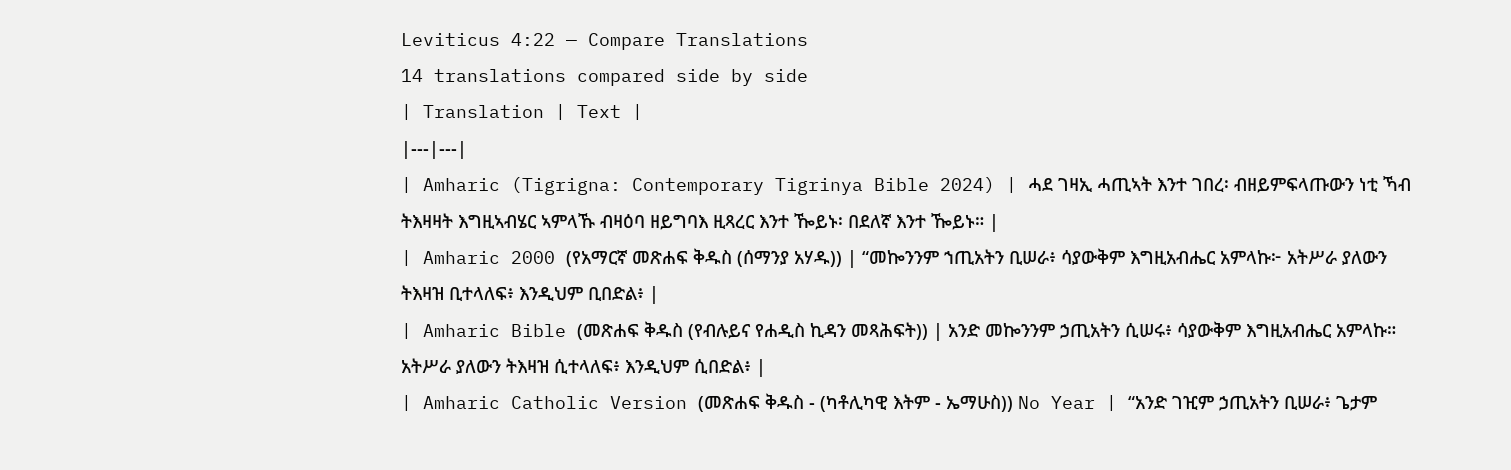Leviticus 4:22 — Compare Translations
14 translations compared side by side
| Translation | Text |
|---|---|
| Amharic (Tigrigna: Contemporary Tigrinya Bible 2024) | ሓደ ገዛኢ ሓጢኣት እንተ ገበረ፡ ብዘይምፍላጡውን ነቲ ኻብ ትእዛዛት እግዚኣብሄር ኣምላኹ ብዛዕባ ዘይግባእ ዚጻረር እንተ ዀይኑ፡ በደለኛ እንተ ዀይኑ። |
| Amharic 2000 (የአማርኛ መጽሐፍ ቅዱስ (ሰማንያ አሃዱ)) | “መኰንንም ኀጢአትን ቢሠራ፥ ሳያውቅም እግዚአብሔር አምላኩ፦ አትሥራ ያለውን ትእዛዝ ቢተላለፍ፥ እንዲህም ቢበድል፥ |
| Amharic Bible (መጽሐፍ ቅዱስ (የብሉይና የሐዲስ ኪዳን መጻሕፍት)) | አንድ መኰንንም ኃጢአትን ሲሠሩ፥ ሳያውቅም እግዚአብሔር አምላኩ። አትሥራ ያለውን ትእዛዝ ሲተላለፍ፥ እንዲህም ሲበድል፥ |
| Amharic Catholic Version (መጽሐፍ ቅዱስ - (ካቶሊካዊ እትም - ኤማሁስ)) No Year | “አንድ ገዢም ኃጢአትን ቢሠራ፥ ጌታም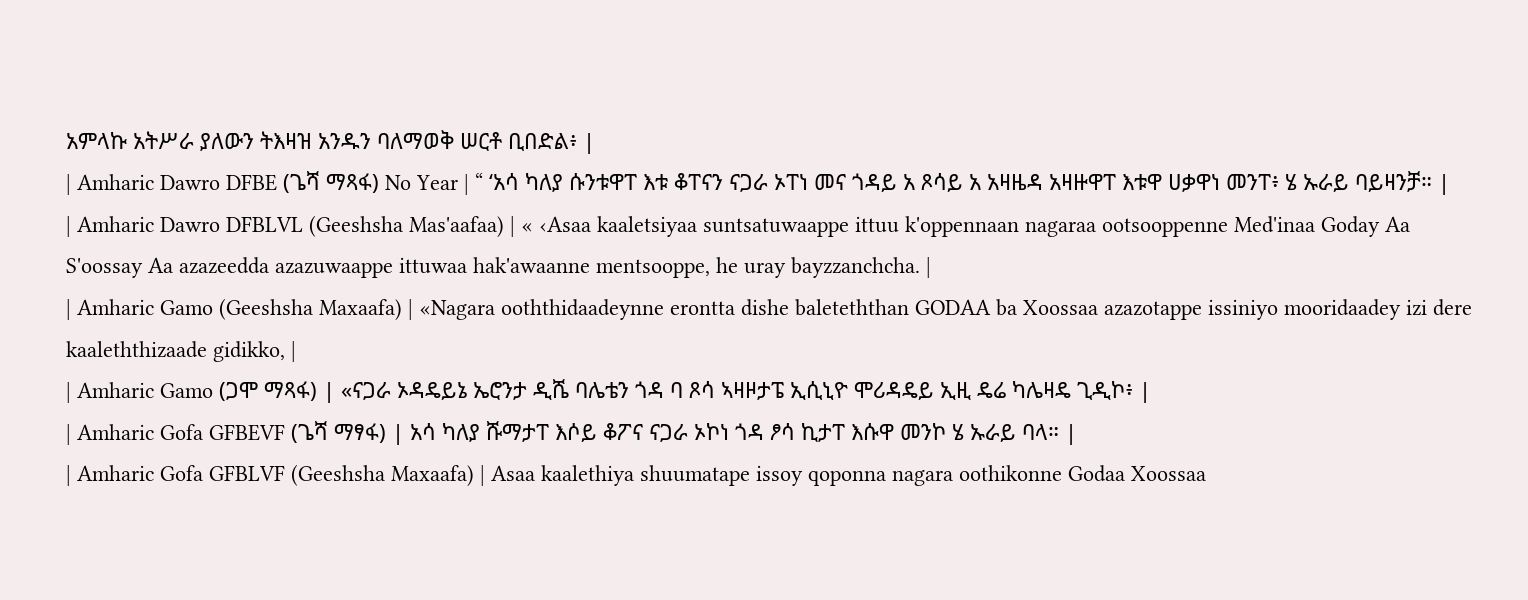አምላኩ አትሥራ ያለውን ትእዛዝ አንዱን ባለማወቅ ሠርቶ ቢበድል፥ |
| Amharic Dawro DFBE (ጌሻ ማጻፋ) No Year | “ ‘አሳ ካለያ ሱንቱዋፐ እቱ ቆፐናን ናጋራ ኦፐነ መና ጎዳይ አ ጾሳይ አ አዛዜዳ አዛዙዋፐ እቱዋ ሀቃዋነ መንፐ፥ ሄ ኡራይ ባይዛንቻ። |
| Amharic Dawro DFBLVL (Geeshsha Mas'aafaa) | « ‹Asaa kaaletsiyaa suntsatuwaappe ittuu k'oppennaan nagaraa ootsooppenne Med'inaa Goday Aa S'oossay Aa azazeedda azazuwaappe ittuwaa hak'awaanne mentsooppe, he uray bayzzanchcha. |
| Amharic Gamo (Geeshsha Maxaafa) | «Nagara ooththidaadeynne erontta dishe baleteththan GODAA ba Xoossaa azazotappe issiniyo mooridaadey izi dere kaaleththizaade gidikko, |
| Amharic Gamo (ጋሞ ማጻፋ) | «ናጋራ ኦዳዴይኔ ኤሮንታ ዲሼ ባሌቴን ጎዳ ባ ጾሳ ኣዛዞታፔ ኢሲኒዮ ሞሪዳዴይ ኢዚ ዴሬ ካሌዛዴ ጊዲኮ፥ |
| Amharic Gofa GFBEVF (ጌሻ ማፃፋ) | አሳ ካለያ ሹማታፐ እሶይ ቆፖና ናጋራ ኦኮነ ጎዳ ፆሳ ኪታፐ እሱዋ መንኮ ሄ ኡራይ ባላ። |
| Amharic Gofa GFBLVF (Geeshsha Maxaafa) | Asaa kaalethiya shuumatape issoy qoponna nagara oothikonne Godaa Xoossaa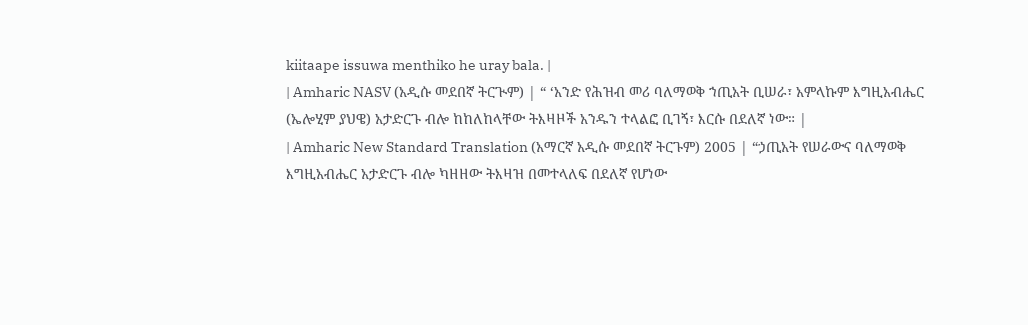kiitaape issuwa menthiko he uray bala. |
| Amharic NASV (አዲሱ መደበኛ ትርጒም) | “ ‘አንድ የሕዝብ መሪ ባለማወቅ ኀጢአት ቢሠራ፣ አምላኩም እግዚአብሔር (ኤሎሂም ያህዌ) አታድርጉ ብሎ ከከለከላቸው ትእዛዞች አንዱን ተላልፎ ቢገኝ፣ እርሱ በደለኛ ነው። |
| Amharic New Standard Translation (አማርኛ አዲሱ መደበኛ ትርጉም) 2005 | “ኃጢአት የሠራውና ባለማወቅ እግዚአብሔር አታድርጉ ብሎ ካዘዘው ትእዛዝ በመተላለፍ በደለኛ የሆነው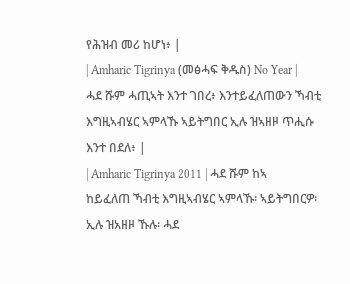የሕዝብ መሪ ከሆነ፥ |
| Amharic Tigrinya (መፅሓፍ ቅዱስ) No Year | ሓደ ሹም ሓጢኣት እንተ ገበረ፥ እንተይፈለጠውን ኻብቲ እግዚኣብሄር ኣምላኹ ኣይትግበር ኢሉ ዝኣዘዞ ጥሒሱ እንተ በደለ፥ |
| Amharic Tigrinya 2011 | ሓደ ሹም ከኣ ከይፈለጠ ኻብቲ እግዚኣብሄር ኣምላኹ፡ ኣይትግበርዎ፡ ኢሉ ዝአዘዞ ኹሉ፡ ሓደ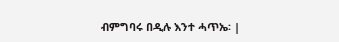ብምግባሩ በዲሉ እንተ ሓጥኤ፡ |